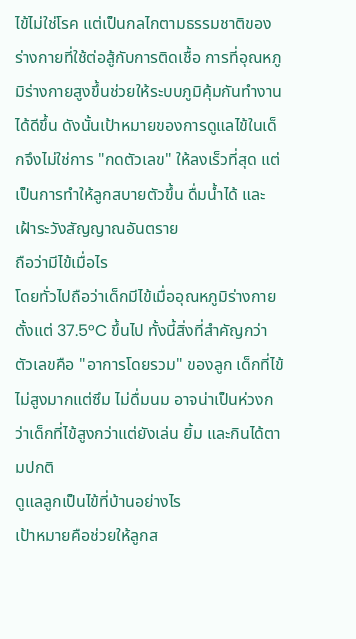ไข้ไม่ใช่โรค แต่เป็นกลไกตามธรรมชาติของร่างกายที่ใช้ต่อสู้กับการติดเชื้อ การที่อุณหภูมิร่างกายสูงขึ้นช่วยให้ระบบภูมิคุ้มกันทำงานได้ดีขึ้น ดังนั้นเป้าหมายของการดูแลไข้ในเด็กจึงไม่ใช่การ "กดตัวเลข" ให้ลงเร็วที่สุด แต่เป็นการทำให้ลูกสบายตัวขึ้น ดื่มน้ำได้ และเฝ้าระวังสัญญาณอันตราย
ถือว่ามีไข้เมื่อไร
โดยทั่วไปถือว่าเด็กมีไข้เมื่ออุณหภูมิร่างกายตั้งแต่ 37.5°C ขึ้นไป ทั้งนี้สิ่งที่สำคัญกว่าตัวเลขคือ "อาการโดยรวม" ของลูก เด็กที่ไข้ไม่สูงมากแต่ซึม ไม่ดื่มนม อาจน่าเป็นห่วงกว่าเด็กที่ไข้สูงกว่าแต่ยังเล่น ยิ้ม และกินได้ตามปกติ
ดูแลลูกเป็นไข้ที่บ้านอย่างไร
เป้าหมายคือช่วยให้ลูกส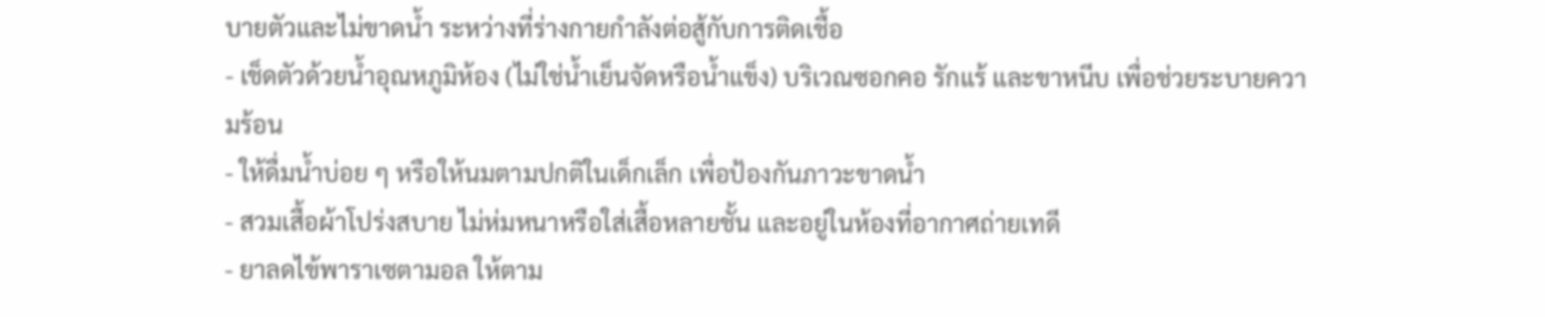บายตัวและไม่ขาดน้ำ ระหว่างที่ร่างกายกำลังต่อสู้กับการติดเชื้อ
- เช็ดตัวด้วยน้ำอุณหภูมิห้อง (ไม่ใช่น้ำเย็นจัดหรือน้ำแข็ง) บริเวณซอกคอ รักแร้ และขาหนีบ เพื่อช่วยระบายความร้อน
- ให้ดื่มน้ำบ่อย ๆ หรือให้นมตามปกติในเด็กเล็ก เพื่อป้องกันภาวะขาดน้ำ
- สวมเสื้อผ้าโปร่งสบาย ไม่ห่มหนาหรือใส่เสื้อหลายชั้น และอยู่ในห้องที่อากาศถ่ายเทดี
- ยาลดไข้พาราเซตามอล ให้ตาม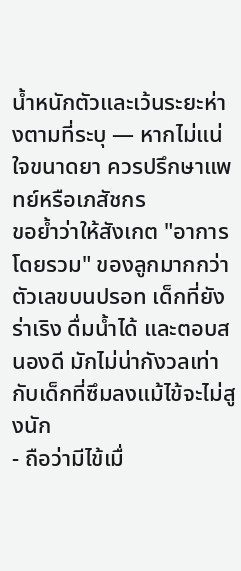น้ำหนักตัวและเว้นระยะห่างตามที่ระบุ — หากไม่แน่ใจขนาดยา ควรปรึกษาแพทย์หรือเภสัชกร
ขอย้ำว่าให้สังเกต "อาการโดยรวม" ของลูกมากกว่าตัวเลขบนปรอท เด็กที่ยังร่าเริง ดื่มน้ำได้ และตอบสนองดี มักไม่น่ากังวลเท่ากับเด็กที่ซึมลงแม้ไข้จะไม่สูงนัก
- ถือว่ามีไข้เมื่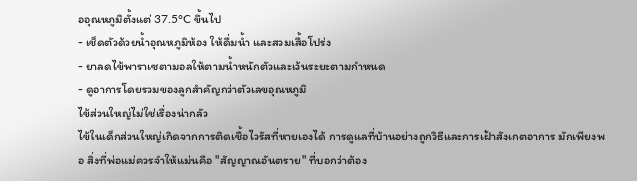ออุณหภูมิตั้งแต่ 37.5°C ขึ้นไป
- เช็ดตัวด้วยน้ำอุณหภูมิห้อง ให้ดื่มน้ำ และสวมเสื้อโปร่ง
- ยาลดไข้พาราเซตามอลให้ตามน้ำหนักตัวและเว้นระยะตามกำหนด
- ดูอาการโดยรวมของลูกสำคัญกว่าตัวเลขอุณหภูมิ
ไข้ส่วนใหญ่ไม่ใช่เรื่องน่ากลัว
ไข้ในเด็กส่วนใหญ่เกิดจากการติดเชื้อไวรัสที่หายเองได้ การดูแลที่บ้านอย่างถูกวิธีและการเฝ้าสังเกตอาการ มักเพียงพอ สิ่งที่พ่อแม่ควรจำให้แม่นคือ "สัญญาณอันตราย" ที่บอกว่าต้อง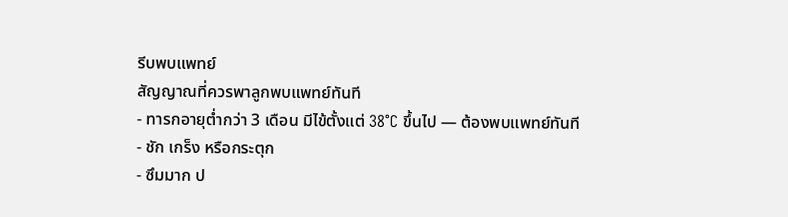รีบพบแพทย์
สัญญาณที่ควรพาลูกพบแพทย์ทันที
- ทารกอายุต่ำกว่า 3 เดือน มีไข้ตั้งแต่ 38°C ขึ้นไป — ต้องพบแพทย์ทันที
- ชัก เกร็ง หรือกระตุก
- ซึมมาก ป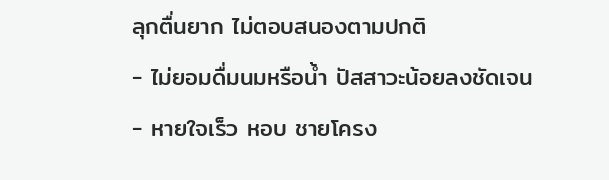ลุกตื่นยาก ไม่ตอบสนองตามปกติ
- ไม่ยอมดื่มนมหรือน้ำ ปัสสาวะน้อยลงชัดเจน
- หายใจเร็ว หอบ ชายโครง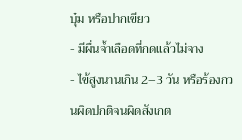บุ๋ม หรือปากเขียว
- มีผื่นจ้ำเลือดที่กดแล้วไม่จาง
- ไข้สูงนานเกิน 2–3 วัน หรือร้องกวนผิดปกติจนผิดสังเกต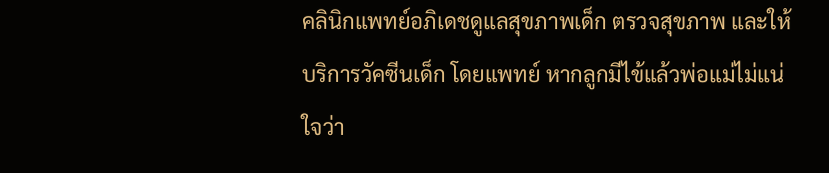คลินิกแพทย์อภิเดชดูแลสุขภาพเด็ก ตรวจสุขภาพ และให้บริการวัคซีนเด็ก โดยแพทย์ หากลูกมีไข้แล้วพ่อแม่ไม่แน่ใจว่า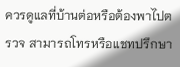ควรดูแลที่บ้านต่อหรือต้องพาไปตรวจ สามารถโทรหรือแชทปรึกษา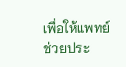เพื่อให้แพทย์ช่วยประ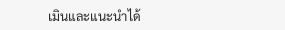เมินและแนะนำได้